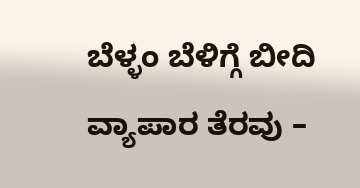ಬೆಳ್ಳಂ ಬೆಳಿಗ್ಗೆ ಬೀದಿ ವ್ಯಾಪಾರ ತೆರವು –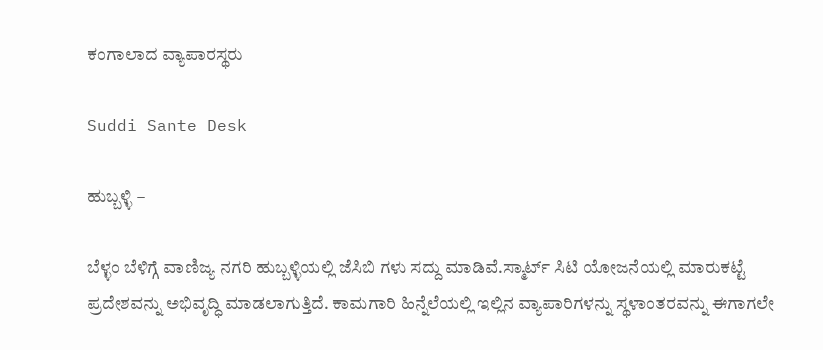ಕಂಗಾಲಾದ ವ್ಯಾಪಾರಸ್ಥರು

Suddi Sante Desk

ಹುಬ್ಬಳ್ಳಿ –

ಬೆಳ್ಳಂ ಬೆಳಿಗ್ಗೆ ವಾಣಿಜ್ಯ ನಗರಿ ಹುಬ್ಬಳ್ಳಿಯಲ್ಲಿ ಜೆಸಿಬಿ ಗಳು ಸದ್ದು ಮಾಡಿವೆ.ಸ್ಮಾರ್ಟ್ ಸಿಟಿ ಯೋಜನೆಯಲ್ಲಿ ಮಾರುಕಟ್ಟೆ ಪ್ರದೇಶವನ್ನು ಅಭಿವೃದ್ಧಿ ಮಾಡಲಾಗುತ್ತಿದೆ. ಕಾಮಗಾರಿ ಹಿನ್ನೆಲೆಯಲ್ಲಿ ಇಲ್ಲಿನ ವ್ಯಾಪಾರಿಗಳನ್ನು ಸ್ಥಳಾಂತರವನ್ನು ಈಗಾಗಲೇ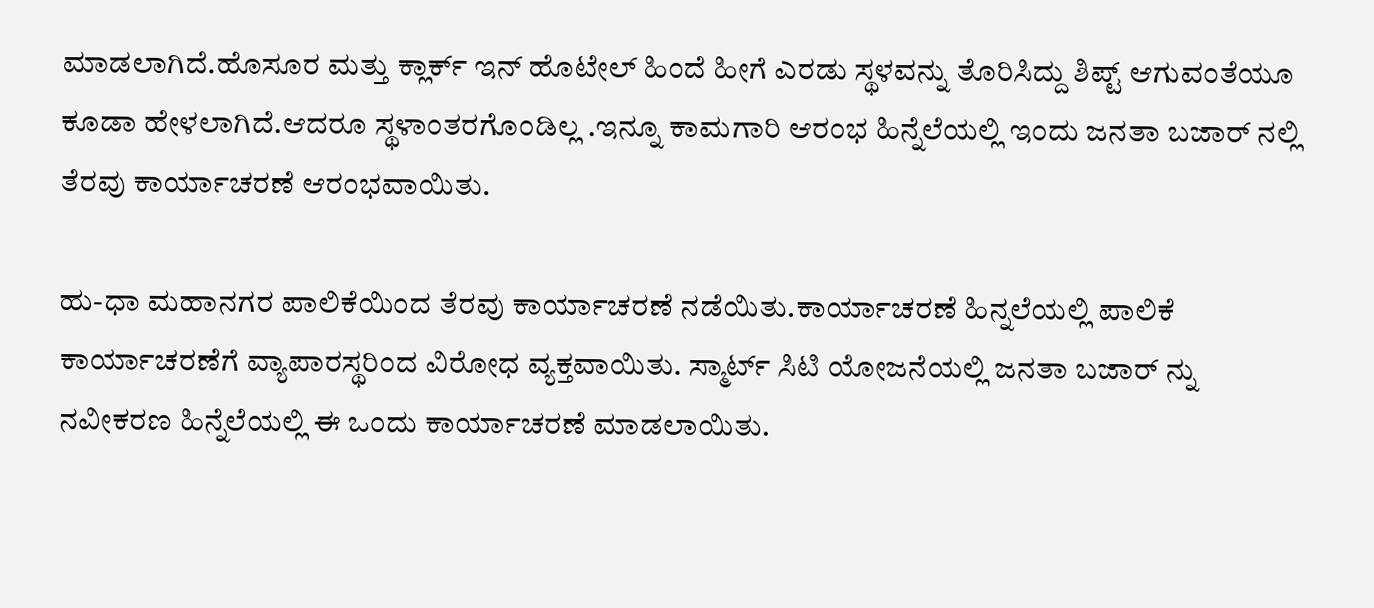ಮಾಡಲಾಗಿದೆ.ಹೊಸೂರ ಮತ್ತು ಕ್ಲಾರ್ಕ್ ಇನ್ ಹೊಟೇಲ್ ಹಿಂದೆ ಹೀಗೆ ಎರಡು ಸ್ಥಳವನ್ನು ತೊರಿಸಿದ್ದು ಶಿಪ್ಟ್ ಆಗುವಂತೆಯೂ ಕೂಡಾ ಹೇಳಲಾಗಿದೆ.ಆದರೂ ಸ್ಥಳಾಂತರಗೊಂಡಿಲ್ಲ .ಇನ್ನೂ ಕಾಮಗಾರಿ ಆರಂಭ ಹಿನ್ನೆಲೆಯಲ್ಲಿ ಇಂದು ಜನತಾ ಬಜಾರ್ ನಲ್ಲಿ ತೆರವು ಕಾರ್ಯಾಚರಣೆ ಆರಂಭವಾಯಿತು.

ಹು-ಧಾ ಮಹಾನಗರ ಪಾಲಿಕೆಯಿಂದ ತೆರವು ಕಾರ್ಯಾಚರಣೆ ನಡೆಯಿತು.ಕಾರ್ಯಾಚರಣೆ ಹಿನ್ನಲೆಯಲ್ಲಿ ಪಾಲಿಕೆ ಕಾರ್ಯಾಚರಣೆಗೆ ವ್ಯಾಪಾರಸ್ಥರಿಂದ ವಿರೋಧ ವ್ಯಕ್ತವಾಯಿತು. ಸ್ಮಾರ್ಟ್ ಸಿಟಿ ಯೋಜನೆಯಲ್ಲಿ ಜನತಾ ಬಜಾರ್ ನ್ನು ನವೀಕರಣ ಹಿನ್ನೆಲೆಯಲ್ಲಿ ಈ ಒಂದು ಕಾರ್ಯಾಚರಣೆ ಮಾಡಲಾಯಿತು.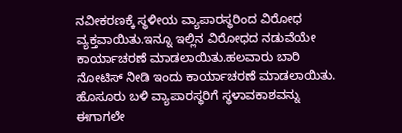ನವೀಕರಣಕ್ಕೆ ಸ್ಥಳೀಯ ವ್ಯಾಪಾರಸ್ಥರಿಂದ ವಿರೋಧ ವ್ಯಕ್ತವಾಯಿತು.ಇನ್ನೂ ಇಲ್ಲಿನ ವಿರೋಧದ ನಡುವೆಯೇ ಕಾರ್ಯಾಚರಣೆ ಮಾಡಲಾಯಿತು.ಹಲವಾರು ಬಾರಿ ನೋಟಿಸ್ ನೀಡಿ ಇಂದು ಕಾರ್ಯಾಚರಣೆ ಮಾಡಲಾಯಿತು. ಹೊಸೂರು ಬಳಿ ವ್ಯಾಪಾರಸ್ಥರಿಗೆ ಸ್ಥಳಾವಕಾಶವನ್ನು ಈಗಾಗಲೇ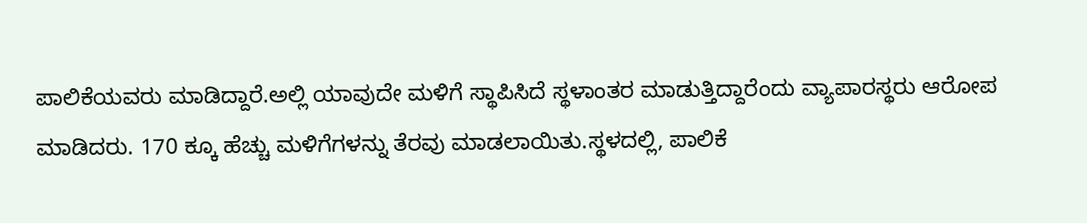ಪಾಲಿಕೆಯವರು ಮಾಡಿದ್ದಾರೆ.ಅಲ್ಲಿ ಯಾವುದೇ ಮಳಿಗೆ ಸ್ಥಾಪಿಸಿದೆ ಸ್ಥಳಾಂತರ ಮಾಡುತ್ತಿದ್ದಾರೆಂದು ವ್ಯಾಪಾರಸ್ಥರು ಆರೋಪ ಮಾಡಿದರು. 170 ಕ್ಕೂ ಹೆಚ್ಚು ಮಳಿಗೆಗಳನ್ನು ತೆರವು ಮಾಡಲಾಯಿತು.ಸ್ಥಳದಲ್ಲಿ, ಪಾಲಿಕೆ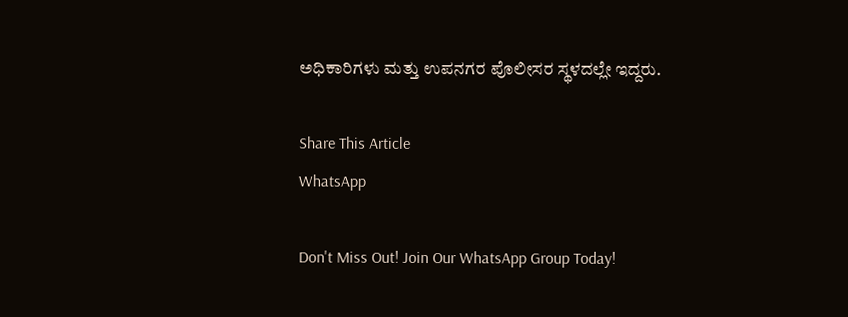ಅಧಿಕಾರಿಗಳು ಮತ್ತು ಉಪನಗರ ಪೊಲೀಸರ ಸ್ಥಳದಲ್ಲೇ ಇದ್ದರು.

Share This Article
WhatsApp

Don't Miss Out! Join Our WhatsApp Group Today!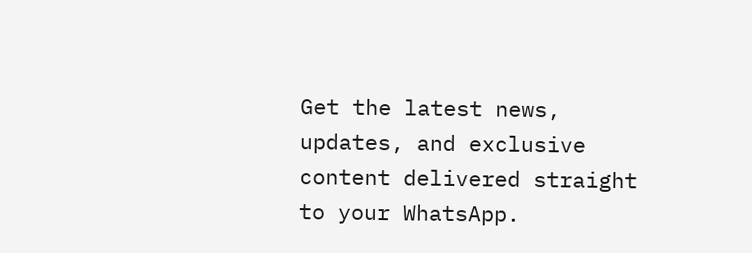Get the latest news, updates, and exclusive content delivered straight to your WhatsApp.